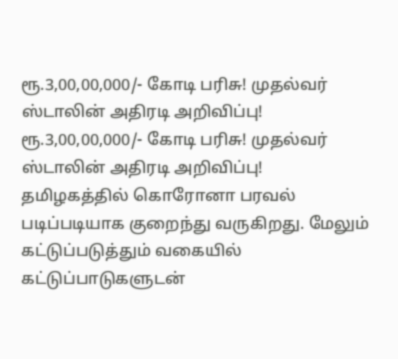ரூ.3,00,00,000/- கோடி பரிசு! முதல்வர் ஸ்டாலின் அதிரடி அறிவிப்பு!
ரூ.3,00,00,000/- கோடி பரிசு! முதல்வர் ஸ்டாலின் அதிரடி அறிவிப்பு!
தமிழகத்தில் கொரோனா பரவல் படிப்படியாக குறைந்து வருகிறது. மேலும் கட்டுப்படுத்தும் வகையில் கட்டுப்பாடுகளுடன்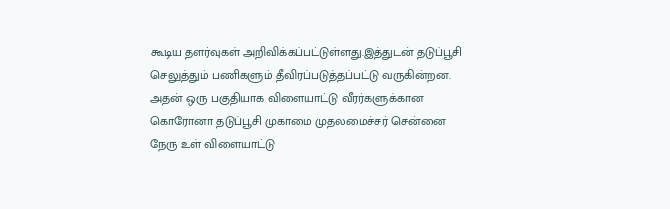கூடிய தளர்வுகள் அறிவிக்கப்பட்டுள்ளது.இத்துடன் தடுப்பூசி செலுத்தும் பணிகளும் தீவிரப்படுத்தப்பட்டு வருகின்றன. அதன் ஒரு பகுதியாக விளையாட்டு வீரர்களுக்கான கொரோனா தடுப்பூசி முகாமை முதலமைச்சர் சென்னை நேரு உள் விளையாட்டு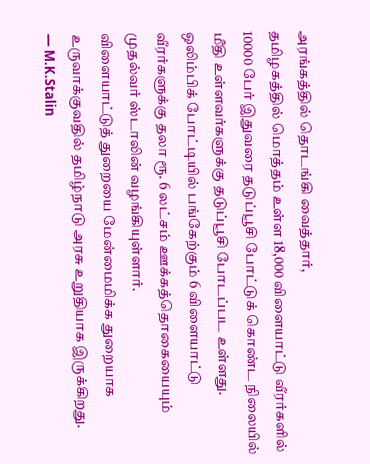அரங்கத்தில் தொடங்கி வைத்தார்,
தமிழகத்தில் மொத்தம் உள்ள 18,000 விளையாட்டு வீரர்களில் 10000 பேர் இதுவரை தடுப்பூசி போட்டுக் கொண்ட நிலையில் மீதி உள்ளவர்களுக்கு தடுப்பூசி போடப்பட உள்ளது. ஒலிம்பிக் போட்டியில் பங்கேற்கும் 6 விளையாட்டு வீரர்களுக்கு தலா ரூ. 6 லட்சம் ஊக்கத்தொகையையும் முதல்வர் ஸ்டாலின் வழங்கியுள்ளார்.
விளையாட்டுத் துறையை மேன்மைமிக்க துறையாக உருவாக்குவதில் தமிழ்நாடு அரசு உறுதியாக இருக்கிறது.
— M.K.Stalin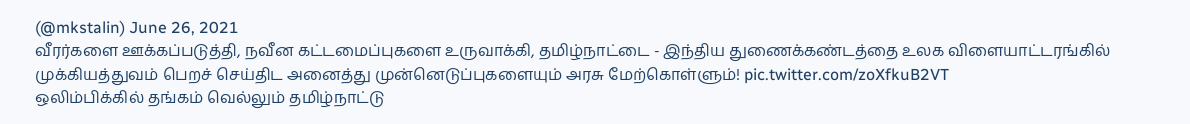(@mkstalin) June 26, 2021
வீரர்களை ஊக்கப்படுத்தி, நவீன கட்டமைப்புகளை உருவாக்கி, தமிழ்நாட்டை - இந்திய துணைக்கண்டத்தை உலக விளையாட்டரங்கில் முக்கியத்துவம் பெறச் செய்திட அனைத்து முன்னெடுப்புகளையும் அரசு மேற்கொள்ளும்! pic.twitter.com/zoXfkuB2VT
ஒலிம்பிக்கில் தங்கம் வெல்லும் தமிழ்நாட்டு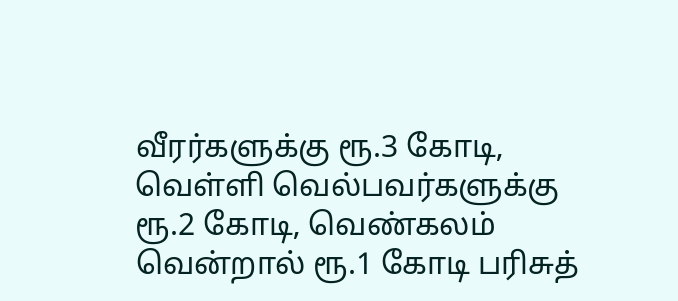வீரர்களுக்கு ரூ.3 கோடி, வெள்ளி வெல்பவர்களுக்கு ரூ.2 கோடி, வெண்கலம் வென்றால் ரூ.1 கோடி பரிசுத்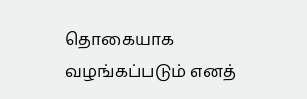தொகையாக வழங்கப்படும் எனத்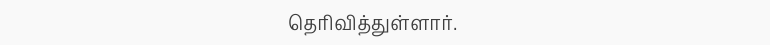தெரிவித்துள்ளார்.